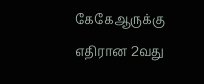கேகேஆருக்கு எதிரான 2வது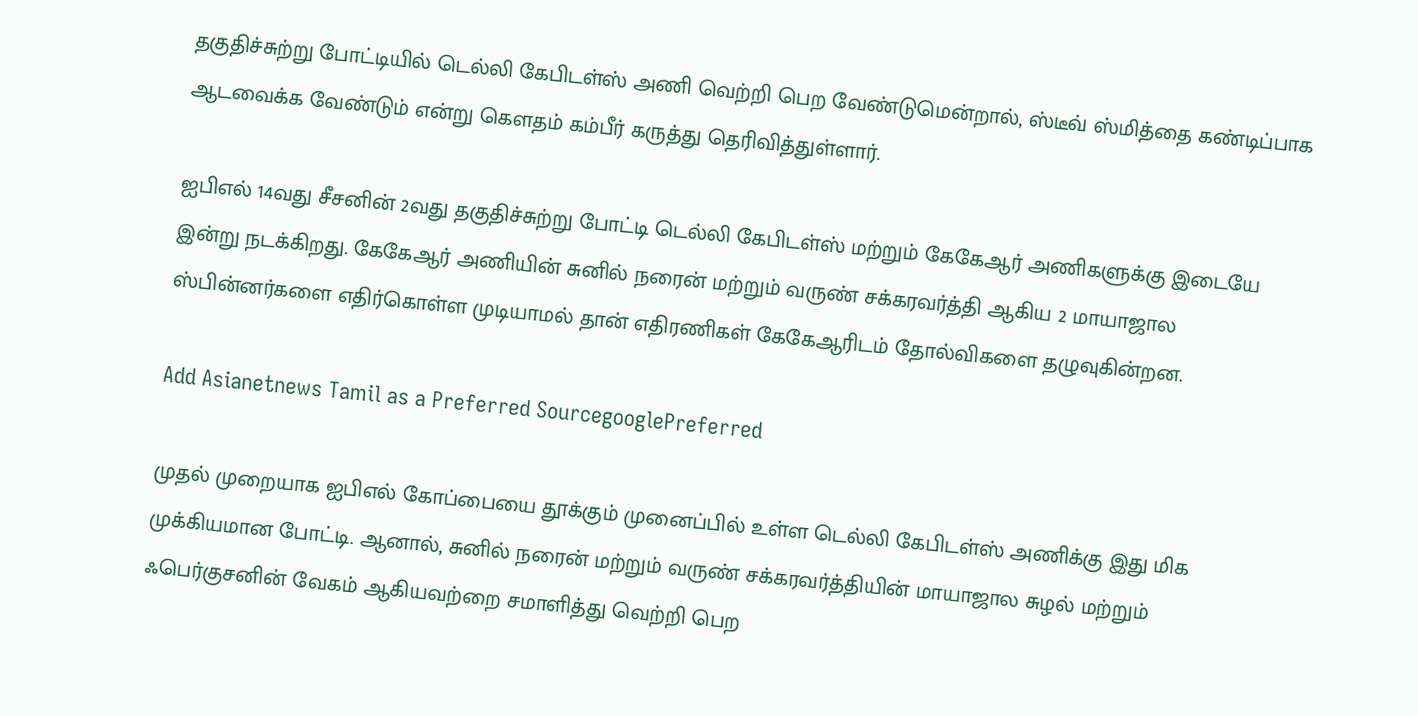தகுதிச்சுற்று போட்டியில் டெல்லி கேபிடள்ஸ் அணி வெற்றி பெற வேண்டுமென்றால், ஸ்டீவ் ஸ்மித்தை கண்டிப்பாக ஆடவைக்க வேண்டும் என்று கௌதம் கம்பீர் கருத்து தெரிவித்துள்ளார்.

ஐபிஎல் 14வது சீசனின் 2வது தகுதிச்சுற்று போட்டி டெல்லி கேபிடள்ஸ் மற்றும் கேகேஆர் அணிகளுக்கு இடையே இன்று நடக்கிறது. கேகேஆர் அணியின் சுனில் நரைன் மற்றும் வருண் சக்கரவர்த்தி ஆகிய 2 மாயாஜால ஸ்பின்னர்களை எதிர்கொள்ள முடியாமல் தான் எதிரணிகள் கேகேஆரிடம் தோல்விகளை தழுவுகின்றன.

Add Asianetnews Tamil as a Preferred SourcegooglePreferred

முதல் முறையாக ஐபிஎல் கோப்பையை தூக்கும் முனைப்பில் உள்ள டெல்லி கேபிடள்ஸ் அணிக்கு இது மிக முக்கியமான போட்டி. ஆனால், சுனில் நரைன் மற்றும் வருண் சக்கரவர்த்தியின் மாயாஜால சுழல் மற்றும் ஃபெர்குசனின் வேகம் ஆகியவற்றை சமாளித்து வெற்றி பெற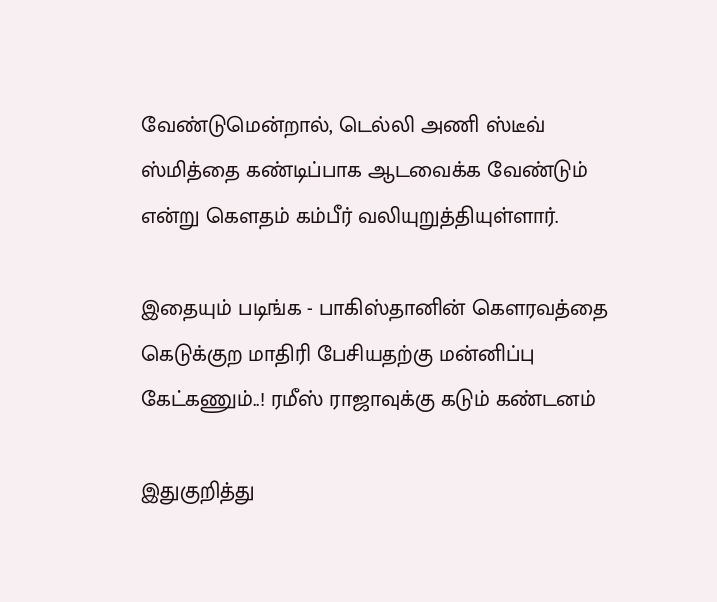வேண்டுமென்றால், டெல்லி அணி ஸ்டீவ் ஸ்மித்தை கண்டிப்பாக ஆடவைக்க வேண்டும் என்று கௌதம் கம்பீர் வலியுறுத்தியுள்ளார்.

இதையும் படிங்க - பாகிஸ்தானின் கௌரவத்தை கெடுக்குற மாதிரி பேசியதற்கு மன்னிப்பு கேட்கணும்..! ரமீஸ் ராஜாவுக்கு கடும் கண்டனம்

இதுகுறித்து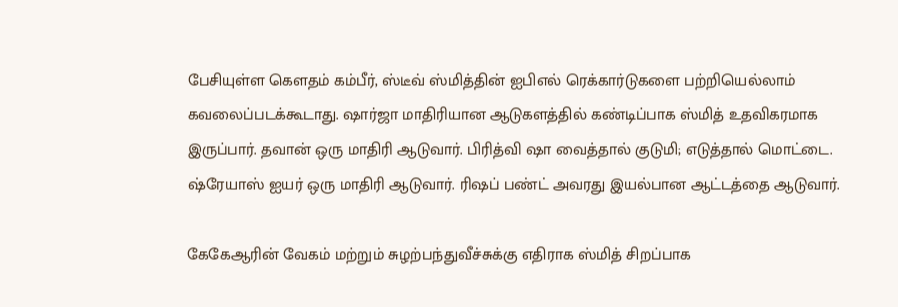பேசியுள்ள கௌதம் கம்பீர், ஸ்டீவ் ஸ்மித்தின் ஐபிஎல் ரெக்கார்டுகளை பற்றியெல்லாம் கவலைப்படக்கூடாது. ஷார்ஜா மாதிரியான ஆடுகளத்தில் கண்டிப்பாக ஸ்மித் உதவிகரமாக இருப்பார். தவான் ஒரு மாதிரி ஆடுவார். பிரித்வி ஷா வைத்தால் குடுமி; எடுத்தால் மொட்டை. ஷ்ரேயாஸ் ஐயர் ஒரு மாதிரி ஆடுவார். ரிஷப் பண்ட் அவரது இயல்பான ஆட்டத்தை ஆடுவார்.

கேகேஆரின் வேகம் மற்றும் சுழற்பந்துவீச்சுக்கு எதிராக ஸ்மித் சிறப்பாக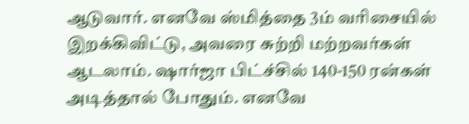ஆடுவார். எனவே ஸ்மித்தை 3ம் வரிசையில் இறக்கிவிட்டு, அவரை சுற்றி மற்றவர்கள் ஆடலாம். ஷார்ஜா பிட்ச்சில் 140-150 ரன்கள் அடித்தால் போதும். எனவே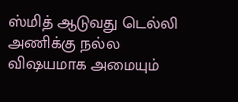ஸ்மித் ஆடுவது டெல்லி அணிக்கு நல்ல விஷயமாக அமையும்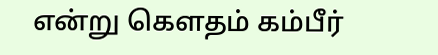என்று கௌதம் கம்பீர்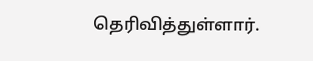தெரிவித்துள்ளார்.